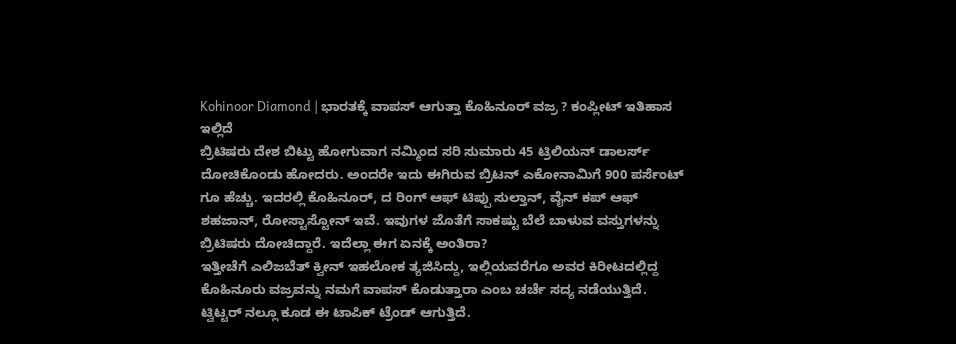Kohinoor Diamond | ಭಾರತಕ್ಕೆ ವಾಪಸ್ ಆಗುತ್ತಾ ಕೊಹಿನೂರ್ ವಜ್ರ ? ಕಂಪ್ಲೀಟ್ ಇತಿಹಾಸ ಇಲ್ಲಿದೆ
ಬ್ರಿಟಿಷರು ದೇಶ ಬಿಟ್ಟು ಹೋಗುವಾಗ ನಮ್ಮಿಂದ ಸರಿ ಸುಮಾರು 45 ಟ್ರಿಲಿಯನ್ ಡಾಲರ್ಸ್ ದೋಚಿಕೊಂಡು ಹೋದರು. ಅಂದರೇ ಇದು ಈಗಿರುವ ಬ್ರಿಟನ್ ಎಕೋನಾಮಿಗೆ 900 ಪರ್ಸೆಂಟ್ ಗೂ ಹೆಚ್ಚು. ಇದರಲ್ಲಿ ಕೊಹಿನೂರ್, ದ ರಿಂಗ್ ಆಫ್ ಟಿಪ್ಪು ಸುಲ್ತಾನ್, ವೈನ್ ಕಪ್ ಆಫ್ ಶಹಜಾನ್, ರೋಸ್ಟಾಸ್ಟೋನ್ ಇವೆ. ಇವುಗಳ ಜೊತೆಗೆ ಸಾಕಷ್ಟು ಬೆಲೆ ಬಾಳುವ ವಸ್ತುಗಳನ್ನು ಬ್ರಿಟಿಷರು ದೋಚಿದ್ದಾರೆ. ಇದೆಲ್ಲಾ ಈಗ ಏನಕ್ಕೆ ಅಂತಿರಾ?
ಇತ್ತೀಚೆಗೆ ಎಲಿಜಬೆತ್ ಕ್ವೀನ್ ಇಹಲೋಕ ತ್ಯಜಿಸಿದ್ದು, ಇಲ್ಲಿಯವರೆಗೂ ಅವರ ಕಿರೀಟದಲ್ಲಿದ್ದ ಕೊಹಿನೂರು ವಜ್ರವನ್ನು ನಮಗೆ ವಾಪಸ್ ಕೊಡುತ್ತಾರಾ ಎಂಬ ಚರ್ಚೆ ಸದ್ಯ ನಡೆಯುತ್ತಿದೆ. ಟ್ವಿಟ್ಟರ್ ನಲ್ಲೂ ಕೂಡ ಈ ಟಾಪಿಕ್ ಟ್ರೆಂಡ್ ಆಗುತ್ತಿದೆ.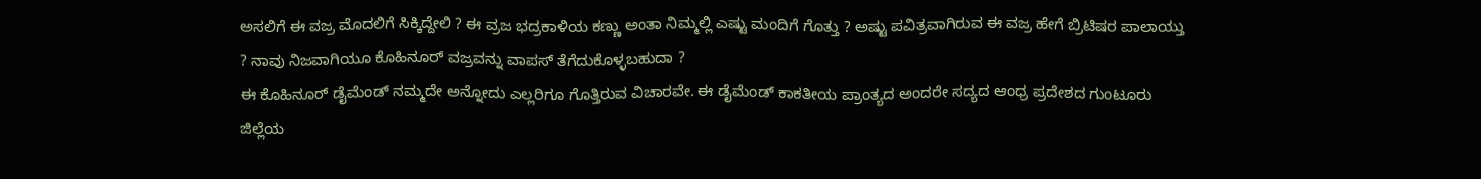ಅಸಲಿಗೆ ಈ ವಜ್ರ ಮೊದಲಿಗೆ ಸಿಕ್ಕಿದ್ದೇಲಿ ? ಈ ವ್ರಜ ಭದ್ರಕಾಳಿಯ ಕಣ್ಣು ಅಂತಾ ನಿಮ್ಮಲ್ಲಿ ಎಷ್ಟು ಮಂದಿಗೆ ಗೊತ್ತು ? ಅಷ್ಟು ಪವಿತ್ರವಾಗಿರುವ ಈ ವಜ್ರ ಹೇಗೆ ಬ್ರಿಟಿಷರ ಪಾಲಾಯ್ತು ? ನಾವು ನಿಜವಾಗಿಯೂ ಕೊಹಿನೂರ್ ವಜ್ರವನ್ನು ವಾಪಸ್ ತೆಗೆದುಕೊಳ್ಳಬಹುದಾ ?
ಈ ಕೊಹಿನೂರ್ ಡೈಮೆಂಡ್ ನಮ್ಮದೇ ಅನ್ನೋದು ಎಲ್ಲರಿಗೂ ಗೊತ್ತಿರುವ ವಿಚಾರವೇ. ಈ ಡೈಮೆಂಡ್ ಕಾಕತೀಯ ಪ್ರಾಂತ್ಯದ ಅಂದರೇ ಸದ್ಯದ ಆಂಧ್ರ ಪ್ರದೇಶದ ಗುಂಟೂರು ಜಿಲ್ಲೆಯ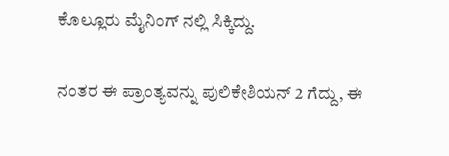ಕೊಲ್ಲೂರು ಮೈನಿಂಗ್ ನಲ್ಲಿ ಸಿಕ್ಕಿದ್ದು.

ನಂತರ ಈ ಪ್ರಾಂತ್ಯವನ್ನು ಪುಲಿಕೇಶಿಯನ್ 2 ಗೆದ್ದು, ಈ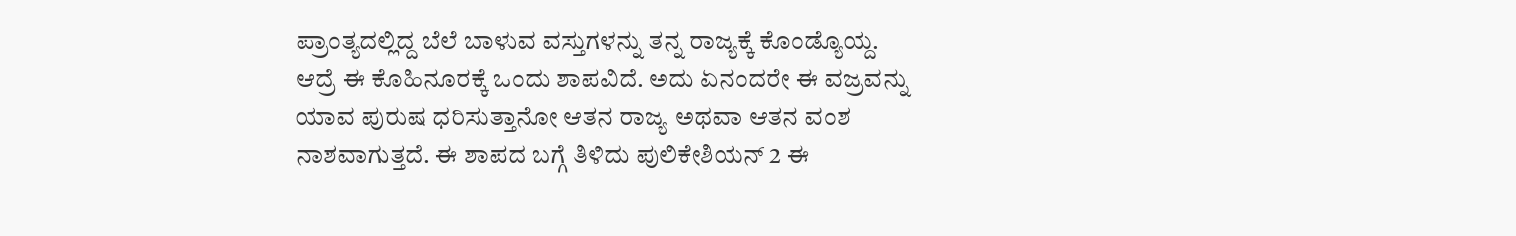ಪ್ರಾಂತ್ಯದಲ್ಲಿದ್ದ ಬೆಲೆ ಬಾಳುವ ವಸ್ತುಗಳನ್ನು ತನ್ನ ರಾಜ್ಯಕ್ಕೆ ಕೊಂಡ್ಯೊಯ್ದ. ಆದ್ರೆ ಈ ಕೊಹಿನೂರಕ್ಕೆ ಒಂದು ಶಾಪವಿದೆ. ಅದು ಏನಂದರೇ ಈ ವಜ್ರವನ್ನು ಯಾವ ಪುರುಷ ಧರಿಸುತ್ತಾನೋ ಆತನ ರಾಜ್ಯ ಅಥವಾ ಆತನ ವಂಶ ನಾಶವಾಗುತ್ತದೆ. ಈ ಶಾಪದ ಬಗ್ಗೆ ತಿಳಿದು ಪುಲಿಕೇಶಿಯನ್ 2 ಈ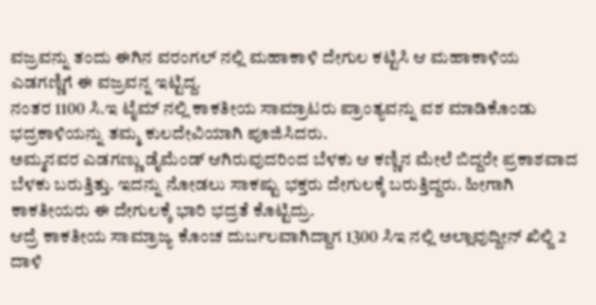ವಜ್ರವನ್ನು ತಂದು ಈಗಿನ ವರಂಗಲ್ ನಲ್ಲಿ ಮಹಾಕಾಳಿ ದೇಗುಲ ಕಟ್ಟಿಸಿ ಆ ಮಹಾಕಾಳಿಯ ಎಡಗಣ್ಣಿಗೆ ಈ ವಜ್ರವನ್ನ ಇಟ್ಟಿದ್ದ.
ನಂತರ 1100 ಸಿ.ಇ ಟೈಮ್ ನಲ್ಲಿ ಕಾಕತೀಯ ಸಾಮ್ರಾಟರು ಪ್ರಾಂತ್ಯವನ್ನು ವಶ ಮಾಡಿಕೊಂಡು ಭದ್ರಕಾಳಿಯನ್ನು ತಮ್ಮ ಕುಲದೇವಿಯಾಗಿ ಪೂಜಿಸಿದರು.
ಅಮ್ಮನವರ ಎಡಗಣ್ಣು ಡೈಮೆಂಡ್ ಆಗಿರುವುದರಿಂದ ಬೆಳಕು ಆ ಕಣ್ಣಿನ ಮೇಲೆ ಬಿದ್ದರೇ ಪ್ರಕಾಶವಾದ ಬೆಳಕು ಬರುತ್ತಿತ್ತು. ಇದನ್ನು ನೋಡಲು ಸಾಕಷ್ಟು ಭಕ್ತರು ದೇಗುಲಕ್ಕೆ ಬರುತ್ತಿದ್ದರು. ಹೀಗಾಗಿ ಕಾಕತೀಯರು ಈ ದೇಗುಲಕ್ಕೆ ಭಾರಿ ಭದ್ರತೆ ಕೊಟ್ಟಿದ್ರು.
ಆದ್ರೆ ಕಾಕತೀಯ ಸಾಮ್ರಾಜ್ಯ ಕೊಂಚ ದುರ್ಬಲವಾಗಿದ್ದಾಗ 1300 ಸಿಇ ನಲ್ಲಿ ಅಲ್ಲಾವುದ್ದೀನ್ ಖಿಲ್ಜಿ 2 ದಾಳಿ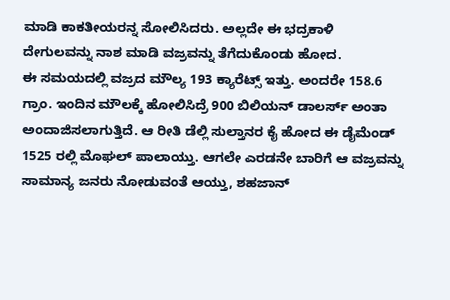ಮಾಡಿ ಕಾಕತೀಯರನ್ನ ಸೋಲಿಸಿದರು. ಅಲ್ಲದೇ ಈ ಭದ್ರಕಾಳಿ ದೇಗುಲವನ್ನು ನಾಶ ಮಾಡಿ ವಜ್ರವನ್ನು ತೆಗೆದುಕೊಂಡು ಹೋದ.
ಈ ಸಮಯದಲ್ಲಿ ವಜ್ರದ ಮೌಲ್ಯ 193 ಕ್ಯಾರೆಟ್ಸ್ ಇತ್ತು. ಅಂದರೇ 158.6 ಗ್ರಾಂ. ಇಂದಿನ ಮೌಲಕ್ಕೆ ಹೋಲಿಸಿದ್ರೆ 900 ಬಿಲಿಯನ್ ಡಾಲರ್ಸ್ ಅಂತಾ ಅಂದಾಜಿಸಲಾಗುತ್ತಿದೆ. ಆ ರೀತಿ ಡೆಲ್ಲಿ ಸುಲ್ತಾನರ ಕೈ ಹೋದ ಈ ಡೈಮೆಂಡ್ 1525 ರಲ್ಲಿ ಮೊಘಲ್ ಪಾಲಾಯ್ತು. ಆಗಲೇ ಎರಡನೇ ಬಾರಿಗೆ ಆ ವಜ್ರವನ್ನು ಸಾಮಾನ್ಯ ಜನರು ನೋಡುವಂತೆ ಆಯ್ತು, ಶಹಜಾನ್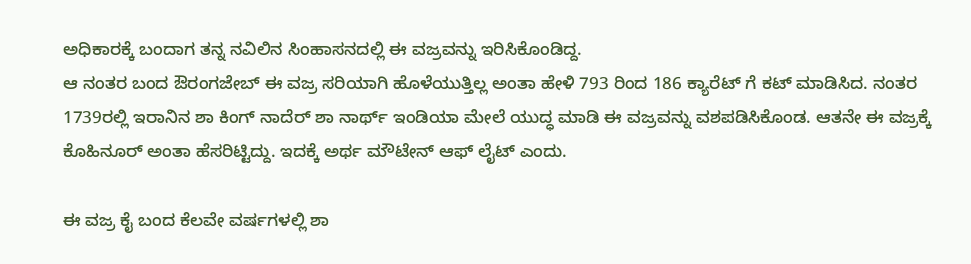ಅಧಿಕಾರಕ್ಕೆ ಬಂದಾಗ ತನ್ನ ನವಿಲಿನ ಸಿಂಹಾಸನದಲ್ಲಿ ಈ ವಜ್ರವನ್ನು ಇರಿಸಿಕೊಂಡಿದ್ದ.
ಆ ನಂತರ ಬಂದ ಔರಂಗಜೇಬ್ ಈ ವಜ್ರ ಸರಿಯಾಗಿ ಹೊಳೆಯುತ್ತಿಲ್ಲ ಅಂತಾ ಹೇಳಿ 793 ರಿಂದ 186 ಕ್ಯಾರೆಟ್ ಗೆ ಕಟ್ ಮಾಡಿಸಿದ. ನಂತರ 1739ರಲ್ಲಿ ಇರಾನಿನ ಶಾ ಕಿಂಗ್ ನಾದೆರ್ ಶಾ ನಾರ್ಥ್ ಇಂಡಿಯಾ ಮೇಲೆ ಯುದ್ಧ ಮಾಡಿ ಈ ವಜ್ರವನ್ನು ವಶಪಡಿಸಿಕೊಂಡ. ಆತನೇ ಈ ವಜ್ರಕ್ಕೆ ಕೊಹಿನೂರ್ ಅಂತಾ ಹೆಸರಿಟ್ಟಿದ್ದು. ಇದಕ್ಕೆ ಅರ್ಥ ಮೌಟೇನ್ ಆಫ್ ಲೈಟ್ ಎಂದು.

ಈ ವಜ್ರ ಕೈ ಬಂದ ಕೆಲವೇ ವರ್ಷಗಳಲ್ಲಿ ಶಾ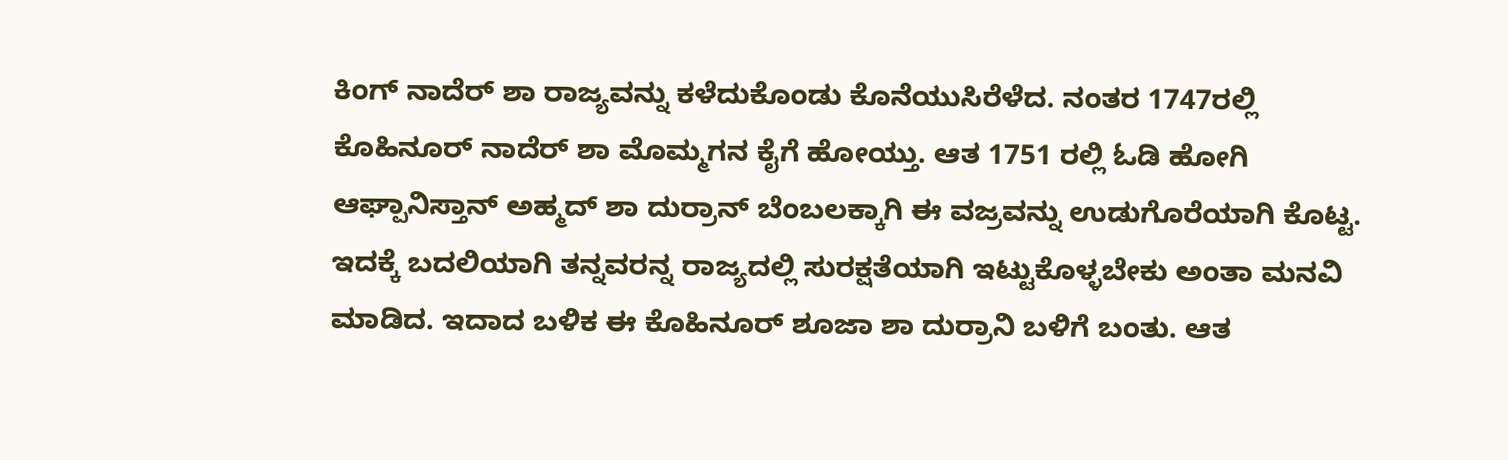ಕಿಂಗ್ ನಾದೆರ್ ಶಾ ರಾಜ್ಯವನ್ನು ಕಳೆದುಕೊಂಡು ಕೊನೆಯುಸಿರೆಳೆದ. ನಂತರ 1747ರಲ್ಲಿ ಕೊಹಿನೂರ್ ನಾದೆರ್ ಶಾ ಮೊಮ್ಮಗನ ಕೈಗೆ ಹೋಯ್ತು. ಆತ 1751 ರಲ್ಲಿ ಓಡಿ ಹೋಗಿ ಆಘ್ಪಾನಿಸ್ತಾನ್ ಅಹ್ಮದ್ ಶಾ ದುರ್ರಾನ್ ಬೆಂಬಲಕ್ಕಾಗಿ ಈ ವಜ್ರವನ್ನು ಉಡುಗೊರೆಯಾಗಿ ಕೊಟ್ಟ. ಇದಕ್ಕೆ ಬದಲಿಯಾಗಿ ತನ್ನವರನ್ನ ರಾಜ್ಯದಲ್ಲಿ ಸುರಕ್ಷತೆಯಾಗಿ ಇಟ್ಟುಕೊಳ್ಳಬೇಕು ಅಂತಾ ಮನವಿ ಮಾಡಿದ. ಇದಾದ ಬಳಿಕ ಈ ಕೊಹಿನೂರ್ ಶೂಜಾ ಶಾ ದುರ್ರಾನಿ ಬಳಿಗೆ ಬಂತು. ಆತ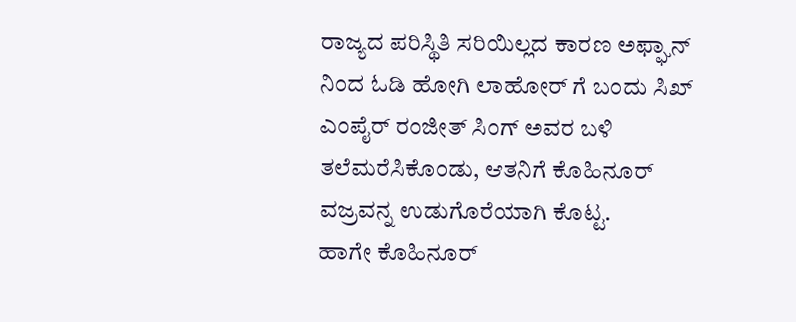ರಾಜ್ಯದ ಪರಿಸ್ಥಿತಿ ಸರಿಯಿಲ್ಲದ ಕಾರಣ ಅಫ್ಘಾನ್ ನಿಂದ ಓಡಿ ಹೋಗಿ ಲಾಹೋರ್ ಗೆ ಬಂದು ಸಿಖ್ ಎಂಪೈರ್ ರಂಜೀತ್ ಸಿಂಗ್ ಅವರ ಬಳಿ ತಲೆಮರೆಸಿಕೊಂಡು, ಆತನಿಗೆ ಕೊಹಿನೂರ್ ವಜ್ರವನ್ನ ಉಡುಗೊರೆಯಾಗಿ ಕೊಟ್ಟ.
ಹಾಗೇ ಕೊಹಿನೂರ್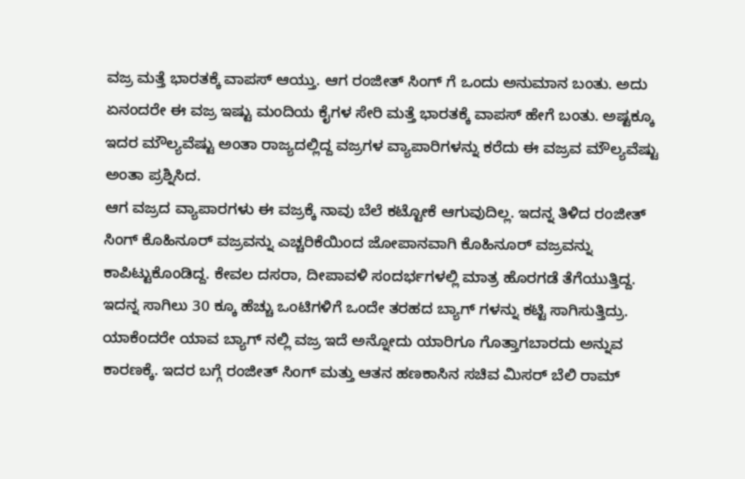ವಜ್ರ ಮತ್ತೆ ಭಾರತಕ್ಕೆ ವಾಪಸ್ ಆಯ್ತು. ಆಗ ರಂಜೀತ್ ಸಿಂಗ್ ಗೆ ಒಂದು ಅನುಮಾನ ಬಂತು. ಅದು ಏನಂದರೇ ಈ ವಜ್ರ ಇಷ್ಟು ಮಂದಿಯ ಕೈಗಳ ಸೇರಿ ಮತ್ತೆ ಭಾರತಕ್ಕೆ ವಾಪಸ್ ಹೇಗೆ ಬಂತು. ಅಷ್ಟಕ್ಕೂ ಇದರ ಮೌಲ್ಯವೆಷ್ಟು ಅಂತಾ ರಾಜ್ಯದಲ್ಲಿದ್ದ ವಜ್ರಗಳ ವ್ಯಾಪಾರಿಗಳನ್ನು ಕರೆದು ಈ ವಜ್ರವ ಮೌಲ್ಯವೆಷ್ಟು ಅಂತಾ ಪ್ರಶ್ನಿಸಿದ.
ಆಗ ವಜ್ರದ ವ್ಯಾಪಾರಗಳು ಈ ವಜ್ರಕ್ಕೆ ನಾವು ಬೆಲೆ ಕಟ್ಟೋಕೆ ಆಗುವುದಿಲ್ಲ. ಇದನ್ನ ತಿಳಿದ ರಂಜೀತ್ ಸಿಂಗ್ ಕೊಹಿನೂರ್ ವಜ್ರವನ್ನು ಎಚ್ಚರಿಕೆಯಿಂದ ಜೋಪಾನವಾಗಿ ಕೊಹಿನೂರ್ ವಜ್ರವನ್ನು ಕಾಪಿಟ್ಟುಕೊಂಡಿದ್ದ. ಕೇವಲ ದಸರಾ, ದೀಪಾವಳಿ ಸಂದರ್ಭಗಳಲ್ಲಿ ಮಾತ್ರ ಹೊರಗಡೆ ತೆಗೆಯುತ್ತಿದ್ದ. ಇದನ್ನ ಸಾಗಿಲು 30 ಕ್ಕೂ ಹೆಚ್ಚು ಒಂಟಿಗಳಿಗೆ ಒಂದೇ ತರಹದ ಬ್ಯಾಗ್ ಗಳನ್ನು ಕಟ್ಟಿ ಸಾಗಿಸುತ್ತಿದ್ರು. ಯಾಕೆಂದರೇ ಯಾವ ಬ್ಯಾಗ್ ನಲ್ಲಿ ವಜ್ರ ಇದೆ ಅನ್ನೋದು ಯಾರಿಗೂ ಗೊತ್ತಾಗಬಾರದು ಅನ್ನುವ ಕಾರಣಕ್ಕೆ. ಇದರ ಬಗ್ಗೆ ರಂಜೀತ್ ಸಿಂಗ್ ಮತ್ತು ಆತನ ಹಣಕಾಸಿನ ಸಚಿವ ಮಿಸರ್ ಬೆಲಿ ರಾಮ್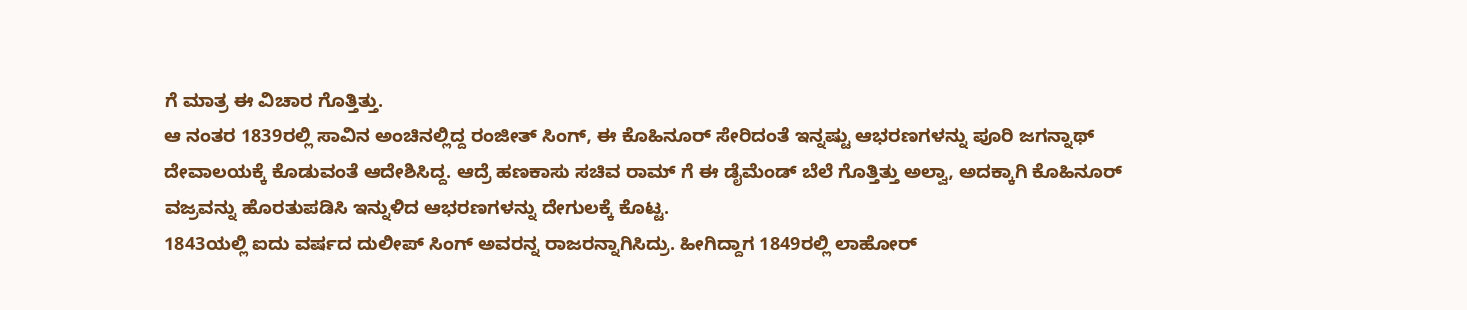ಗೆ ಮಾತ್ರ ಈ ವಿಚಾರ ಗೊತ್ತಿತ್ತು.
ಆ ನಂತರ 1839ರಲ್ಲಿ ಸಾವಿನ ಅಂಚಿನಲ್ಲಿದ್ದ ರಂಜೀತ್ ಸಿಂಗ್, ಈ ಕೊಹಿನೂರ್ ಸೇರಿದಂತೆ ಇನ್ನಷ್ಟು ಆಭರಣಗಳನ್ನು ಪೂರಿ ಜಗನ್ನಾಥ್ ದೇವಾಲಯಕ್ಕೆ ಕೊಡುವಂತೆ ಆದೇಶಿಸಿದ್ದ. ಆದ್ರೆ ಹಣಕಾಸು ಸಚಿವ ರಾಮ್ ಗೆ ಈ ಡೈಮೆಂಡ್ ಬೆಲೆ ಗೊತ್ತಿತ್ತು ಅಲ್ವಾ, ಅದಕ್ಕಾಗಿ ಕೊಹಿನೂರ್ ವಜ್ರವನ್ನು ಹೊರತುಪಡಿಸಿ ಇನ್ನುಳಿದ ಆಭರಣಗಳನ್ನು ದೇಗುಲಕ್ಕೆ ಕೊಟ್ಟ.
1843ಯಲ್ಲಿ ಐದು ವರ್ಷದ ದುಲೀಪ್ ಸಿಂಗ್ ಅವರನ್ನ ರಾಜರನ್ನಾಗಿಸಿದ್ರು. ಹೀಗಿದ್ದಾಗ 1849ರಲ್ಲಿ ಲಾಹೋರ್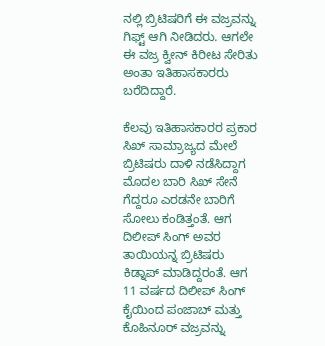ನಲ್ಲಿ ಬ್ರಿಟಿಷರಿಗೆ ಈ ವಜ್ರವನ್ನು ಗಿಫ್ಟ್ ಆಗಿ ನೀಡಿದರು. ಆಗಲೇ ಈ ವಜ್ರ ಕ್ವೀನ್ ಕಿರೀಟ ಸೇರಿತು ಅಂತಾ ಇತಿಹಾಸಕಾರರು ಬರೆದಿದ್ದಾರೆ.

ಕೆಲವು ಇತಿಹಾಸಕಾರರ ಪ್ರಕಾರ ಸಿಖ್ ಸಾಮ್ರಾಜ್ಯದ ಮೇಲೆ ಬ್ರಿಟಿಷರು ದಾಳಿ ನಡೆಸಿದ್ದಾಗ ಮೊದಲ ಬಾರಿ ಸಿಖ್ ಸೇನೆ ಗೆದ್ದರೂ ಎರಡನೇ ಬಾರಿಗೆ ಸೋಲು ಕಂಡಿತ್ತಂತೆ. ಆಗ ದಿಲೀಪ್ ಸಿಂಗ್ ಅವರ ತಾಯಿಯನ್ನ ಬ್ರಿಟಿಷರು ಕಿಡ್ನಾಪ್ ಮಾಡಿದ್ದರಂತೆ. ಆಗ 11 ವರ್ಷದ ದಿಲೀಪ್ ಸಿಂಗ್ ಕೈಯಿಂದ ಪಂಜಾಬ್ ಮತ್ತು ಕೊಹಿನೂರ್ ವಜ್ರವನ್ನು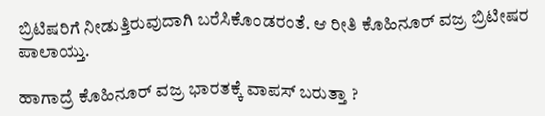ಬ್ರಿಟಿಷರಿಗೆ ನೀಡುತ್ತಿರುವುದಾಗಿ ಬರೆಸಿಕೊಂಡರಂತೆ. ಆ ರೀತಿ ಕೊಹಿನೂರ್ ವಜ್ರ ಬ್ರಿಟೀಷರ ಪಾಲಾಯ್ತು.

ಹಾಗಾದ್ರೆ ಕೊಹಿನೂರ್ ವಜ್ರ ಭಾರತಕ್ಕೆ ವಾಪಸ್ ಬರುತ್ತಾ ?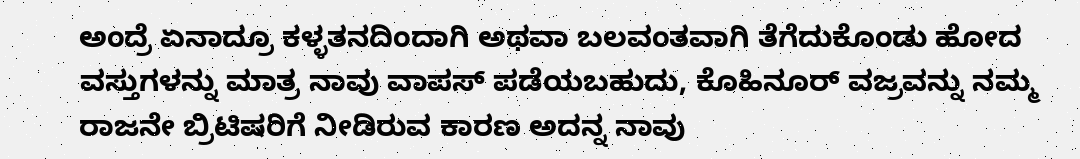ಅಂದ್ರೆ ಏನಾದ್ರೂ ಕಳ್ಳತನದಿಂದಾಗಿ ಅಥವಾ ಬಲವಂತವಾಗಿ ತೆಗೆದುಕೊಂಡು ಹೋದ ವಸ್ತುಗಳನ್ನು ಮಾತ್ರ ನಾವು ವಾಪಸ್ ಪಡೆಯಬಹುದು, ಕೊಹಿನೂರ್ ವಜ್ರವನ್ನು ನಮ್ಮ ರಾಜನೇ ಬ್ರಿಟಿಷರಿಗೆ ನೀಡಿರುವ ಕಾರಣ ಅದನ್ನ ನಾವು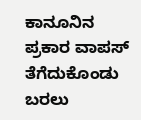ಕಾನೂನಿನ ಪ್ರಕಾರ ವಾಪಸ್ ತೆಗೆದುಕೊಂಡು ಬರಲು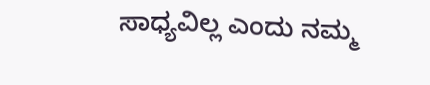ಸಾಧ್ಯವಿಲ್ಲ ಎಂದು ನಮ್ಮ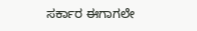ಸರ್ಕಾರ ಈಗಾಗಲೇ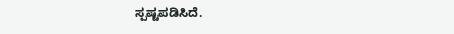ಸ್ಪಷ್ಟಪಡಿಸಿದೆ.